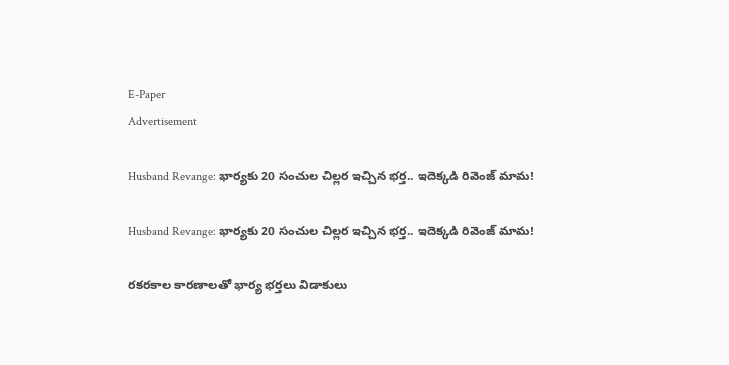E-Paper
Advertisement

Husband Revange: భార్యకు 20 సంచుల చిల్లర ఇచ్చిన భర్త.. ఇదెక్కడి రివెంజ్ మామ!

Husband Revange: భార్యకు 20 సంచుల చిల్లర ఇచ్చిన భర్త.. ఇదెక్కడి రివెంజ్ మామ!

రకరకాల కారణాలతో భార్య భర్తలు విడాకులు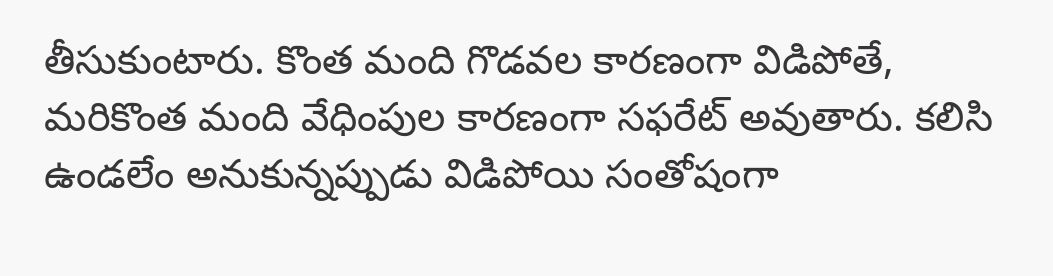తీసుకుంటారు. కొంత మంది గొడవల కారణంగా విడిపోతే, మరికొంత మంది వేధింపుల కారణంగా సఫరేట్ అవుతారు. కలిసి ఉండలేం అనుకున్నప్పుడు విడిపోయి సంతోషంగా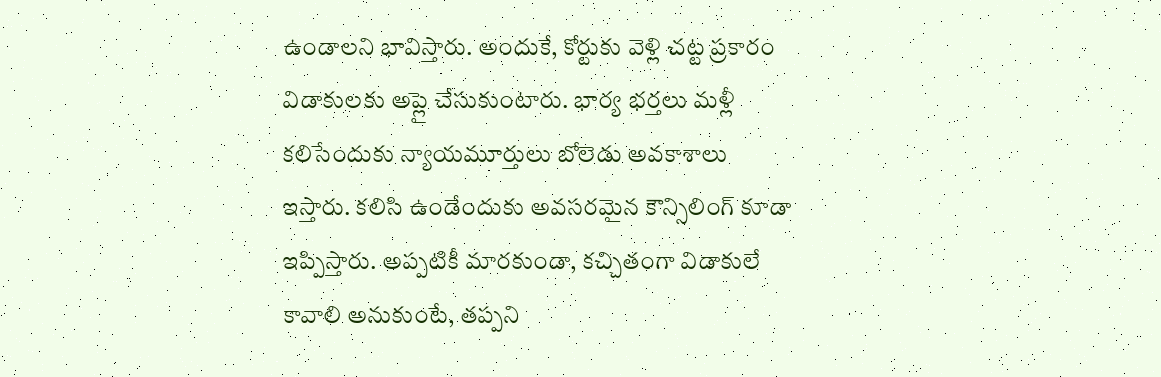ఉండాలని భావిస్తారు. అందుకే, కోర్టుకు వెళ్లి చట్ట ప్రకారం విడాకులకు అప్లై చేసుకుంటారు. భార్య భర్తలు మళ్లీ కలిసేందుకు న్యాయమూర్తులు బోలెడు అవకాశాలు ఇస్తారు. కలిసి ఉండేందుకు అవసరమైన కౌన్సిలింగ్ కూడా ఇప్పిస్తారు. అప్పటికీ మారకుండా, కచ్చితంగా విడాకులే కావాలి అనుకుంటే, తప్పని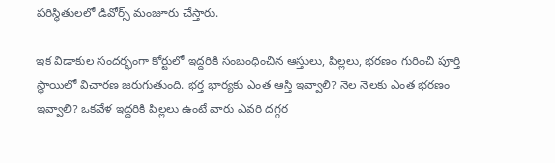పరిస్థితులలో డివోర్స్ మంజూరు చేస్తారు.

ఇక విడాకుల సందర్భంగా కోర్టులో ఇద్దరికి సంబంధించిన ఆస్తులు, పిల్లలు, భరణం గురించి పూర్తి స్థాయిలో విచారణ జరుగుతుంది. భర్త భార్యకు ఎంత ఆస్తి ఇవ్వాలి? నెల నెలకు ఎంత భరణం ఇవ్వాలి? ఒకవేళ ఇద్దరికి పిల్లలు ఉంటే వారు ఎవరి దగ్గర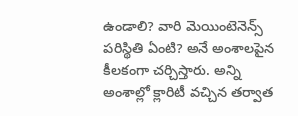ఉండాలి? వారి మెయింటెనెన్స్ పరిస్థితి ఏంటి? అనే అంశాలపైన కీలకంగా చర్చిస్తారు. అన్ని అంశాల్లో క్లారిటీ వచ్చిన తర్వాత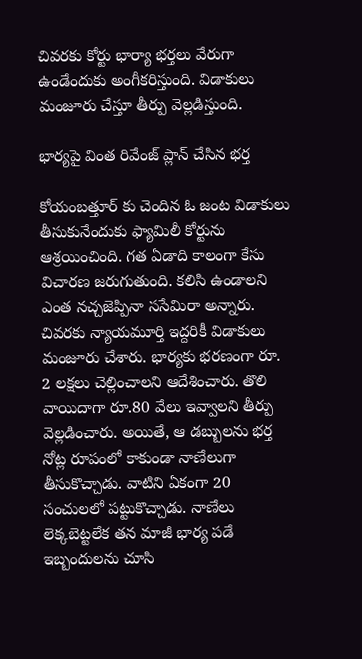చివరకు కోర్టు భార్యా భర్తలు వేరుగా ఉండేందుకు అంగీకరిస్తుంది. విడాకులు మంజూరు చేస్తూ తీర్పు వెల్లడిస్తుంది.

భార్యపై వింత రివేంజ్ ప్లాన్ చేసిన భర్త

కోయంబత్తూర్ కు చెందిన ఓ జంట విడాకులు తీసుకునేందుకు ఫ్యామిలీ కోర్టును ఆశ్రయించింది. గత ఏడాది కాలంగా కేసు విచారణ జరుగుతుంది. కలిసి ఉండాలని ఎంత నచ్చజెప్పినా ససేమిరా అన్నారు. చివరకు న్యాయమూర్తి ఇద్దరికీ విడాకులు మంజూరు చేశారు. భార్యకు భరణంగా రూ. 2 లక్షలు చెల్లించాలని ఆదేశించారు. తొలి వాయిదాగా రూ.80 వేలు ఇవ్వాలని తీర్పు వెల్లడించారు. అయితే, ఆ డబ్బులను భర్త నోట్ల రూపంలో కాకుండా నాణేలుగా తీసుకొచ్చాడు. వాటిని ఏకంగా 20 సంచులలో పట్టుకొచ్చాడు. నాణేలు లెక్కబెట్టలేక తన మాజీ భార్య పడే ఇబ్బందులను చూసి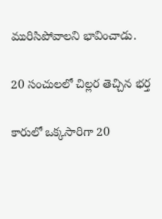మురిసిపోవాలని భావించాడు.

20 సంచులలో చిల్లర తెచ్చిన భర్త

కారులో ఒక్కసారిగా 20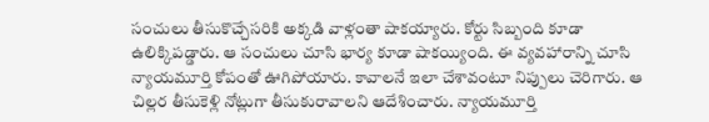సంచులు తీసుకొచ్చేసరికి అక్కడి వాళ్లంతా షాకయ్యారు. కోర్టు సిబ్బంది కూడా ఉలిక్కిపడ్డారు. ఆ సంచులు చూసి భార్య కూడా షాకయ్యింది. ఈ వ్యవహారాన్ని చూసి న్యాయమూర్తి కోపంతో ఊగిపోయారు. కావాలనే ఇలా చేశావంటూ నిప్పులు చెరిగారు. ఆ చిల్లర తీసుకెళ్లి నోట్లుగా తీసుకురావాలని ఆదేశించారు. న్యాయమూర్తి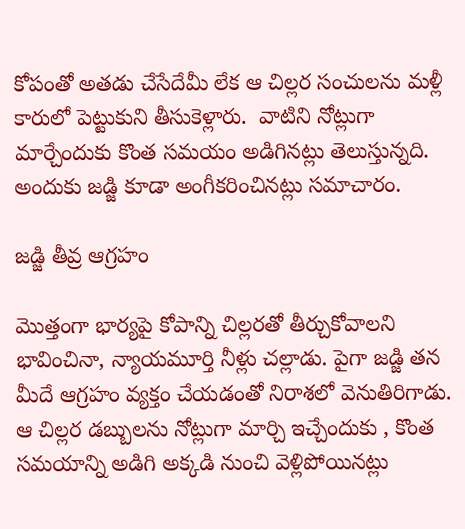కోపంతో అతడు చేసేదేమీ లేక ఆ చిల్లర సంచులను మళ్లీ కారులో పెట్టుకుని తీసుకెళ్లారు.  వాటిని నోట్లుగా మార్చేందుకు కొంత సమయం అడిగినట్లు తెలుస్తున్నది. అందుకు జడ్జి కూడా అంగీకరించినట్లు సమాచారం.

జడ్జి తీవ్ర ఆగ్రహం

మొత్తంగా భార్యపై కోపాన్ని చిల్లరతో తీర్చుకోవాలని భావించినా, న్యాయమూర్తి నీళ్లు చల్లాడు. పైగా జడ్జి తన మీదే ఆగ్రహం వ్యక్తం చేయడంతో నిరాశలో వెనుతిరిగాడు. ఆ చిల్లర డబ్బులను నోట్లుగా మార్చి ఇచ్చేందుకు , కొంత సమయాన్ని అడిగి అక్కడి నుంచి వెళ్లిపోయినట్లు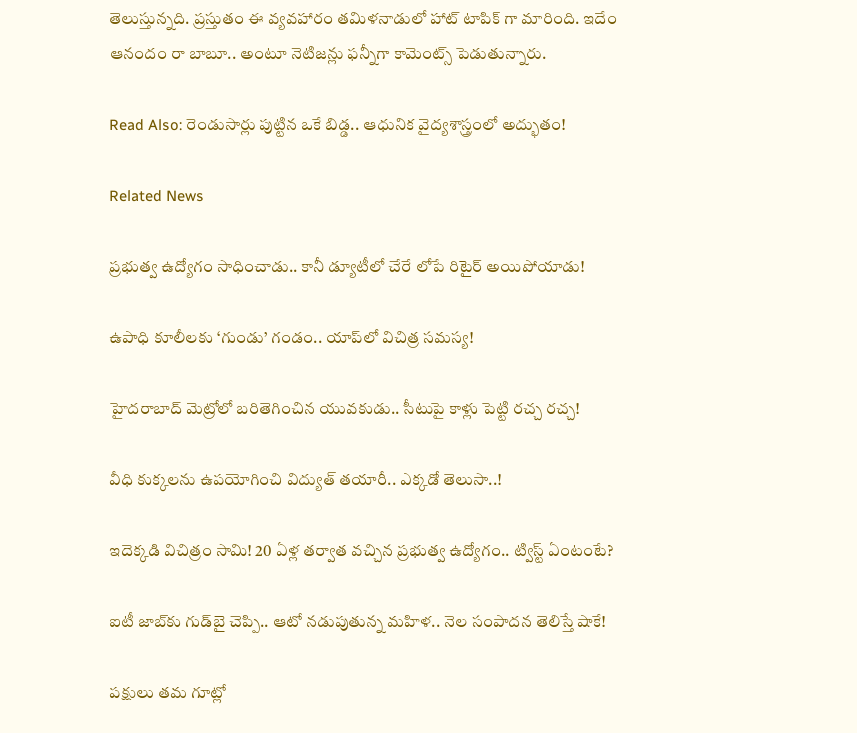తెలుస్తున్నది. ప్రస్తుతం ఈ వ్యవహారం తమిళనాడులో హాట్ టాపిక్ గా మారింది. ఇదేం ఆనందం రా బాబూ.. అంటూ నెటిజన్లు ఫన్నీగా కామెంట్స్ పెడుతున్నారు.

Read Also: రెండుసార్లు పుట్టిన ఒకే బిడ్డ.. ఆధునిక వైద్యశాస్త్రంలో అద్భుతం!

Related News

ప్రభుత్వ ఉద్యోగం సాధించాడు.. కానీ డ్యూటీలో చేరే లోపే రిటైర్ అయిపోయాడు!

ఉపాధి కూలీలకు ‘గుండు’ గండం.. యాప్‌లో విచిత్ర సమస్య!

హైదరాబాద్ మెట్రోలో బరితెగించిన యువకుడు.. సీటుపై కాళ్లు పెట్టి రచ్చ రచ్చ!

వీధి కుక్కలను ఉపయోగించి విద్యుత్ తయారీ.. ఎక్కడో తెలుసా..!

ఇదెక్కడి విచిత్రం సామి! 20 ఏళ్ల తర్వాత వచ్చిన ప్రభుత్వ ఉద్యోగం.. ట్విస్ట్ ఏంటంటే?

ఐటీ జాబ్‌కు గుడ్‌బై చెప్పి.. ఆటో నడుపుతున్న మహిళ.. నెల సంపాదన తెలిస్తే షాకే!

పక్షులు తమ గూట్లో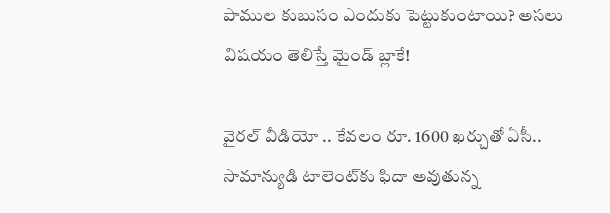పాముల కుబుసం ఎందుకు పెట్టుకుంటాయి? అసలు విషయం తెలిస్తే మైండ్ బ్లాకే!

వైరల్ వీడియో .. కేవలం రూ. 1600 ఖర్చుతో ఏసీ.. సామాన్యుడి టాలెంట్‌కు ఫిదా అవుతున్న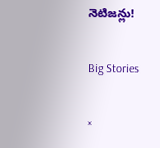నెటిజన్లు!

Big Stories

×